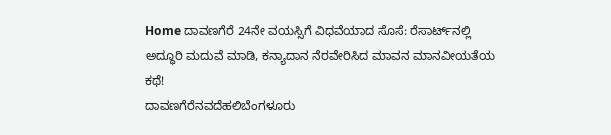Home ದಾವಣಗೆರೆ 24ನೇ ವಯಸ್ಸಿಗೆ ವಿಧವೆಯಾದ ಸೊಸೆ: ರೆಸಾರ್ಟ್‌ನಲ್ಲಿ ಅದ್ಧೂರಿ ಮದುವೆ ಮಾಡಿ, ಕನ್ಯಾದಾನ ನೆರವೇರಿಸಿದ ಮಾವನ ಮಾನವೀಯತೆಯ ಕಥೆ!
ದಾವಣಗೆರೆನವದೆಹಲಿಬೆಂಗಳೂರು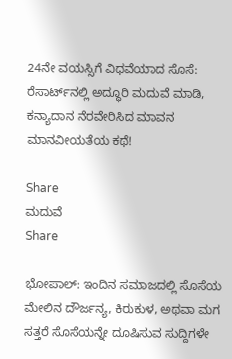24ನೇ ವಯಸ್ಸಿಗೆ ವಿಧವೆಯಾದ ಸೊಸೆ: ರೆಸಾರ್ಟ್‌ನಲ್ಲಿ ಅದ್ಧೂರಿ ಮದುವೆ ಮಾಡಿ, ಕನ್ಯಾದಾನ ನೆರವೇರಿಸಿದ ಮಾವನ ಮಾನವೀಯತೆಯ ಕಥೆ!

Share
ಮದುವೆ
Share

ಭೋಪಾಲ್: ಇಂದಿನ ಸಮಾಜದಲ್ಲಿ ಸೊಸೆಯ ಮೇಲಿನ ದೌರ್ಜನ್ಯ, ಕಿರುಕುಳ, ಅಥವಾ ಮಗ ಸತ್ತರೆ ಸೊಸೆಯನ್ನೇ ದೂಷಿಸುವ ಸುದ್ದಿಗಳೇ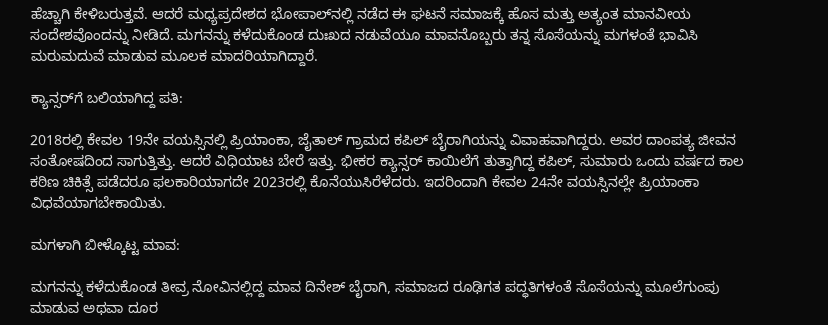ಹೆಚ್ಚಾಗಿ ಕೇಳಿಬರುತ್ತವೆ. ಆದರೆ ಮಧ್ಯಪ್ರದೇಶದ ಭೋಪಾಲ್‌ನಲ್ಲಿ ನಡೆದ ಈ ಘಟನೆ ಸಮಾಜಕ್ಕೆ ಹೊಸ ಮತ್ತು ಅತ್ಯಂತ ಮಾನವೀಯ ಸಂದೇಶವೊಂದನ್ನು ನೀಡಿದೆ. ಮಗನನ್ನು ಕಳೆದುಕೊಂಡ ದುಃಖದ ನಡುವೆಯೂ ಮಾವನೊಬ್ಬರು ತನ್ನ ಸೊಸೆಯನ್ನು ಮಗಳಂತೆ ಭಾವಿಸಿ ಮರುಮದುವೆ ಮಾಡುವ ಮೂಲಕ ಮಾದರಿಯಾಗಿದ್ದಾರೆ.

ಕ್ಯಾನ್ಸರ್‌ಗೆ ಬಲಿಯಾಗಿದ್ದ ಪತಿ:

2018ರಲ್ಲಿ ಕೇವಲ 19ನೇ ವಯಸ್ಸಿನಲ್ಲಿ ಪ್ರಿಯಾಂಕಾ, ಜೈತಾಲ್ ಗ್ರಾಮದ ಕಪಿಲ್ ಬೈರಾಗಿಯನ್ನು ವಿವಾಹವಾಗಿದ್ದರು. ಅವರ ದಾಂಪತ್ಯ ಜೀವನ ಸಂತೋಷದಿಂದ ಸಾಗುತ್ತಿತ್ತು. ಆದರೆ ವಿಧಿಯಾಟ ಬೇರೆ ಇತ್ತು. ಭೀಕರ ಕ್ಯಾನ್ಸರ್ ಕಾಯಿಲೆಗೆ ತುತ್ತಾಗಿದ್ದ ಕಪಿಲ್, ಸುಮಾರು ಒಂದು ವರ್ಷದ ಕಾಲ ಕಠಿಣ ಚಿಕಿತ್ಸೆ ಪಡೆದರೂ ಫಲಕಾರಿಯಾಗದೇ 2023ರಲ್ಲಿ ಕೊನೆಯುಸಿರೆಳೆದರು. ಇದರಿಂದಾಗಿ ಕೇವಲ 24ನೇ ವಯಸ್ಸಿನಲ್ಲೇ ಪ್ರಿಯಾಂಕಾ ವಿಧವೆಯಾಗಬೇಕಾಯಿತು.

ಮಗಳಾಗಿ ಬೀಳ್ಕೊಟ್ಟ ಮಾವ:

ಮಗನನ್ನು ಕಳೆದುಕೊಂಡ ತೀವ್ರ ನೋವಿನಲ್ಲಿದ್ದ ಮಾವ ದಿನೇಶ್ ಬೈರಾಗಿ, ಸಮಾಜದ ರೂಢಿಗತ ಪದ್ಧತಿಗಳಂತೆ ಸೊಸೆಯನ್ನು ಮೂಲೆಗುಂಪು ಮಾಡುವ ಅಥವಾ ದೂರ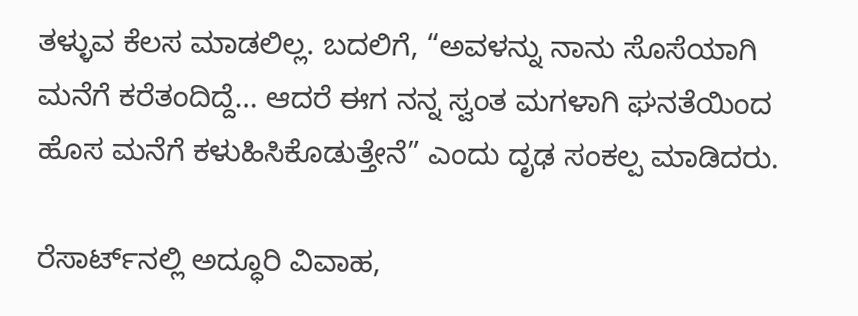ತಳ್ಳುವ ಕೆಲಸ ಮಾಡಲಿಲ್ಲ. ಬದಲಿಗೆ, “ಅವಳನ್ನು ನಾನು ಸೊಸೆಯಾಗಿ ಮನೆಗೆ ಕರೆತಂದಿದ್ದೆ… ಆದರೆ ಈಗ ನನ್ನ ಸ್ವಂತ ಮಗಳಾಗಿ ಘನತೆಯಿಂದ ಹೊಸ ಮನೆಗೆ ಕಳುಹಿಸಿಕೊಡುತ್ತೇನೆ” ಎಂದು ದೃಢ ಸಂಕಲ್ಪ ಮಾಡಿದರು.

ರೆಸಾರ್ಟ್‌ನಲ್ಲಿ ಅದ್ಧೂರಿ ವಿವಾಹ,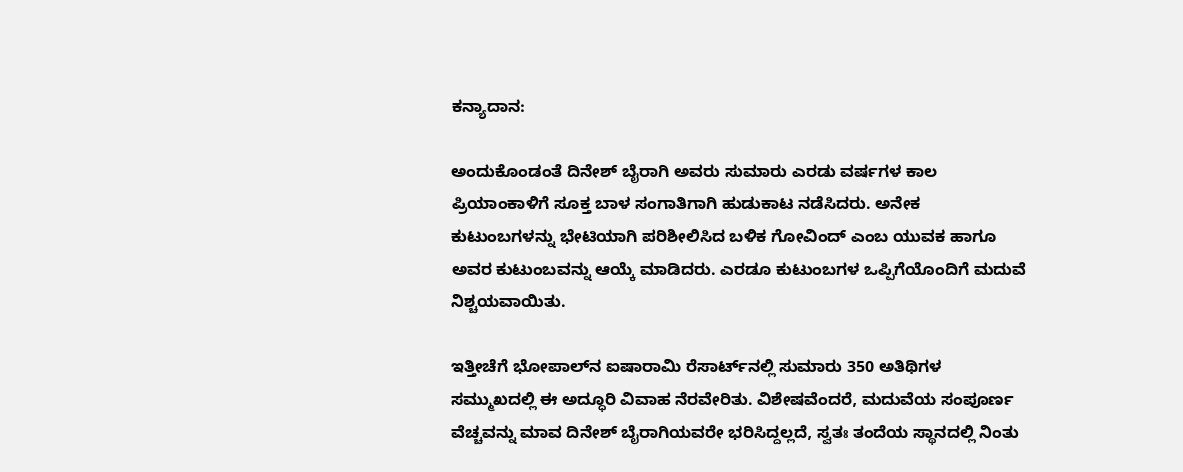ಕನ್ಯಾದಾನ:

ಅಂದುಕೊಂಡಂತೆ ದಿನೇಶ್ ಬೈರಾಗಿ ಅವರು ಸುಮಾರು ಎರಡು ವರ್ಷಗಳ ಕಾಲ ಪ್ರಿಯಾಂಕಾಳಿಗೆ ಸೂಕ್ತ ಬಾಳ ಸಂಗಾತಿಗಾಗಿ ಹುಡುಕಾಟ ನಡೆಸಿದರು. ಅನೇಕ ಕುಟುಂಬಗಳನ್ನು ಭೇಟಿಯಾಗಿ ಪರಿಶೀಲಿಸಿದ ಬಳಿಕ ಗೋವಿಂದ್ ಎಂಬ ಯುವಕ ಹಾಗೂ ಅವರ ಕುಟುಂಬವನ್ನು ಆಯ್ಕೆ ಮಾಡಿದರು. ಎರಡೂ ಕುಟುಂಬಗಳ ಒಪ್ಪಿಗೆಯೊಂದಿಗೆ ಮದುವೆ ನಿಶ್ಚಯವಾಯಿತು.

ಇತ್ತೀಚೆಗೆ ಭೋಪಾಲ್‌ನ ಐಷಾರಾಮಿ ರೆಸಾರ್ಟ್‌ನಲ್ಲಿ ಸುಮಾರು 350 ಅತಿಥಿಗಳ ಸಮ್ಮುಖದಲ್ಲಿ ಈ ಅದ್ಧೂರಿ ವಿವಾಹ ನೆರವೇರಿತು. ವಿಶೇಷವೆಂದರೆ, ಮದುವೆಯ ಸಂಪೂರ್ಣ ವೆಚ್ಚವನ್ನು ಮಾವ ದಿನೇಶ್ ಬೈರಾಗಿಯವರೇ ಭರಿಸಿದ್ದಲ್ಲದೆ, ಸ್ವತಃ ತಂದೆಯ ಸ್ಥಾನದಲ್ಲಿ ನಿಂತು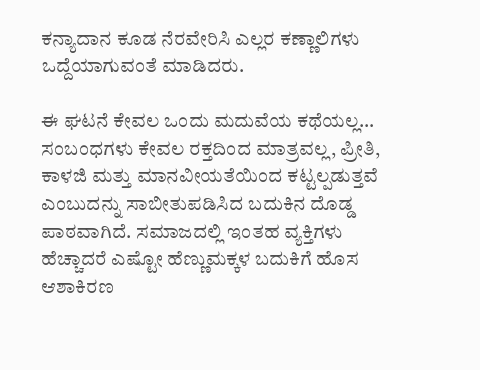ಕನ್ಯಾದಾನ ಕೂಡ ನೆರವೇರಿಸಿ ಎಲ್ಲರ ಕಣ್ಣಾಲಿಗಳು ಒದ್ದೆಯಾಗುವಂತೆ ಮಾಡಿದರು.

ಈ ಘಟನೆ ಕೇವಲ ಒಂದು ಮದುವೆಯ ಕಥೆಯಲ್ಲ… ಸಂಬಂಧಗಳು ಕೇವಲ ರಕ್ತದಿಂದ ಮಾತ್ರವಲ್ಲ, ಪ್ರೀತಿ, ಕಾಳಜಿ ಮತ್ತು ಮಾನವೀಯತೆಯಿಂದ ಕಟ್ಟಲ್ಪಡುತ್ತವೆ ಎಂಬುದನ್ನು ಸಾಬೀತುಪಡಿಸಿದ ಬದುಕಿನ ದೊಡ್ಡ ಪಾಠವಾಗಿದೆ. ಸಮಾಜದಲ್ಲಿ ಇಂತಹ ವ್ಯಕ್ತಿಗಳು ಹೆಚ್ಚಾದರೆ ಎಷ್ಟೋ ಹೆಣ್ಣುಮಕ್ಕಳ ಬದುಕಿಗೆ ಹೊಸ ಆಶಾಕಿರಣ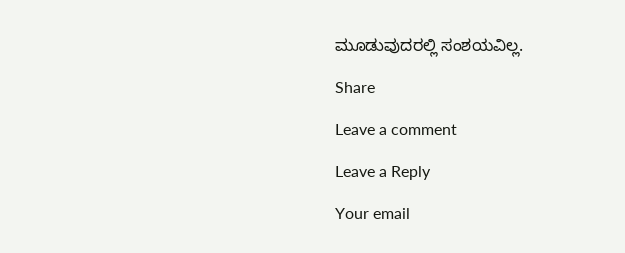ಮೂಡುವುದರಲ್ಲಿ ಸಂಶಯವಿಲ್ಲ.

Share

Leave a comment

Leave a Reply

Your email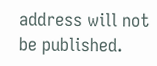address will not be published.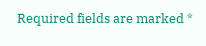Required fields are marked *